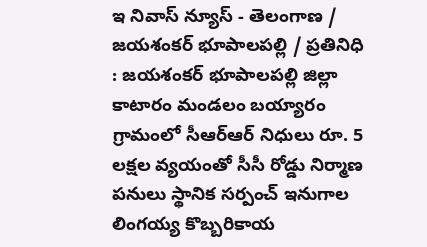ఇ నివాస్ న్యూస్ - తెలంగాణ / జయశంకర్ భూపాలపల్లి / ప్రతినిధి : జయశంకర్ భూపాలపల్లి జిల్లా కాటారం మండలం బయ్యారం గ్రామంలో సీఆర్ఆర్ నిధులు రూ. 5 లక్షల వ్యయంతో సీసీ రోడ్డు నిర్మాణ పనులు స్థానిక సర్పంచ్ ఇనుగాల లింగయ్య కొబ్బరికాయ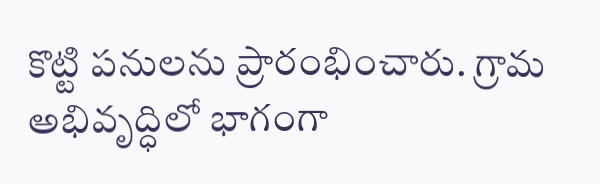కొట్టి పనులను ప్రారంభించారు. గ్రామ అభివృద్ధిలో భాగంగా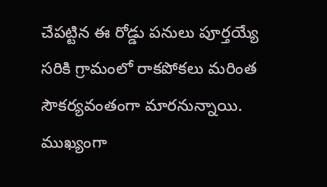చేపట్టిన ఈ రోడ్డు పనులు పూర్తయ్యే సరికి గ్రామంలో రాకపోకలు మరింత సౌకర్యవంతంగా మారనున్నాయి. ముఖ్యంగా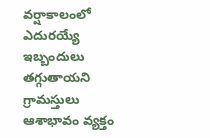వర్షాకాలంలో ఎదురయ్యే ఇబ్బందులు తగ్గుతాయని గ్రామస్తులు ఆశాభావం వ్యక్తం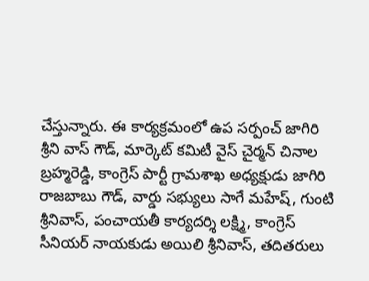చేస్తున్నారు. ఈ కార్యక్రమంలో ఉప సర్పంచ్ జాగిరి శ్రీని వాస్ గౌడ్, మార్కెట్ కమిటీ వైస్ చైర్మన్ చినాల బ్రహ్మరెడ్డి, కాంగ్రెస్ పార్టీ గ్రామశాఖ అధ్యక్షుడు జాగిరి రాజబాబు గౌడ్, వార్డు సభ్యులు సాగే మహేష్, గుంటి శ్రీనివాస్, పంచాయతీ కార్యదర్శి లక్ష్మి, కాంగ్రెస్ సీనియర్ నాయకుడు అయిలి శ్రీనివాస్, తదితరులు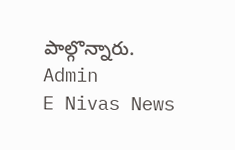పాల్గొన్నారు.
Admin
E Nivas News